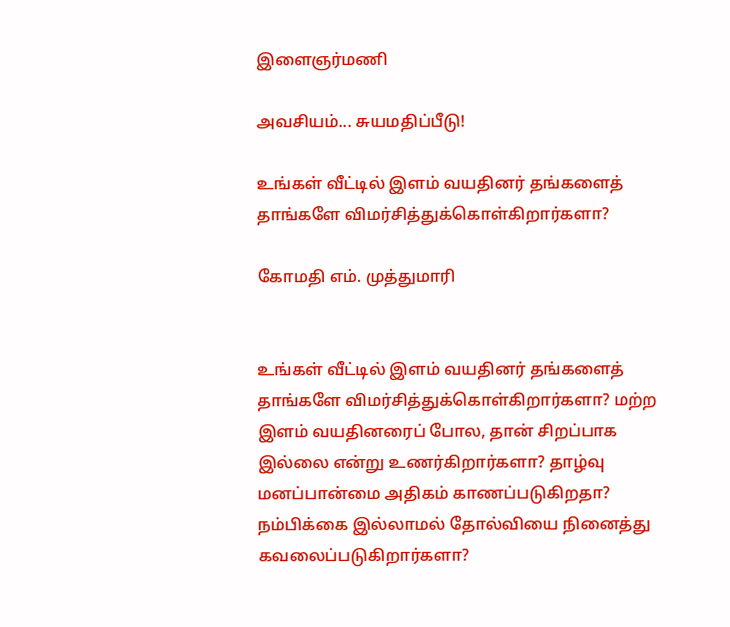இளைஞர்மணி

அவசியம்... சுயமதிப்பீடு!

உங்கள் வீட்டில் இளம் வயதினர் தங்களைத் தாங்களே விமர்சித்துக்கொள்கிறார்களா?

கோமதி எம். முத்துமாரி


உங்கள் வீட்டில் இளம் வயதினர் தங்களைத் தாங்களே விமர்சித்துக்கொள்கிறார்களா? மற்ற இளம் வயதினரைப் போல, தான் சிறப்பாக இல்லை என்று உணர்கிறார்களா? தாழ்வு மனப்பான்மை அதிகம் காணப்படுகிறதா? நம்பிக்கை இல்லாமல் தோல்வியை நினைத்து கவலைப்படுகிறார்களா?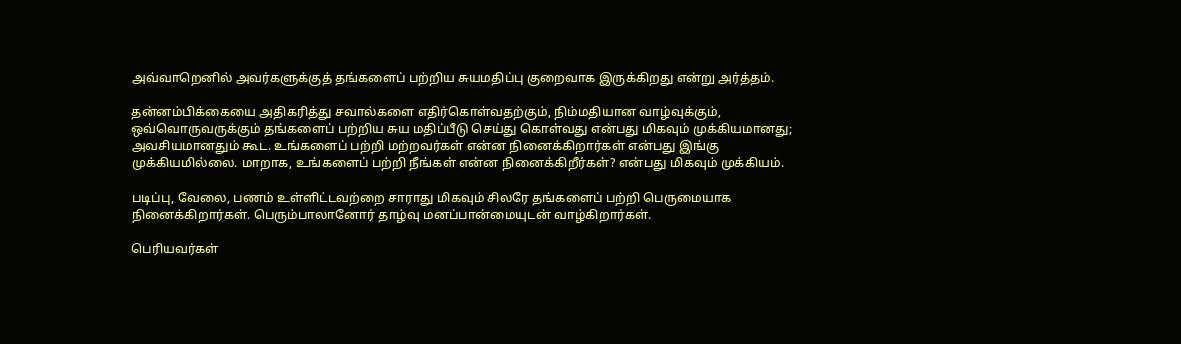அவ்வாறெனில் அவர்களுக்குத் தங்களைப் பற்றிய சுயமதிப்பு குறைவாக இருக்கிறது என்று அர்த்தம்.

தன்னம்பிக்கையை அதிகரித்து சவால்களை எதிர்கொள்வதற்கும், நிம்மதியான வாழ்வுக்கும், ஒவ்வொருவருக்கும் தங்களைப் பற்றிய சுய மதிப்பீடு செய்து கொள்வது என்பது மிகவும் முக்கியமானது; அவசியமானதும் கூட. உங்களைப் பற்றி மற்றவர்கள் என்ன நினைக்கிறார்கள் என்பது இங்கு முக்கியமில்லை. மாறாக, உங்களைப் பற்றி நீங்கள் என்ன நினைக்கிறீர்கள்? என்பது மிகவும் முக்கியம்.

படிப்பு, வேலை, பணம் உள்ளிட்டவற்றை சாராது மிகவும் சிலரே தங்களைப் பற்றி பெருமையாக நினைக்கிறார்கள். பெரும்பாலானோர் தாழ்வு மனப்பான்மையுடன் வாழ்கிறார்கள்.

பெரியவர்கள்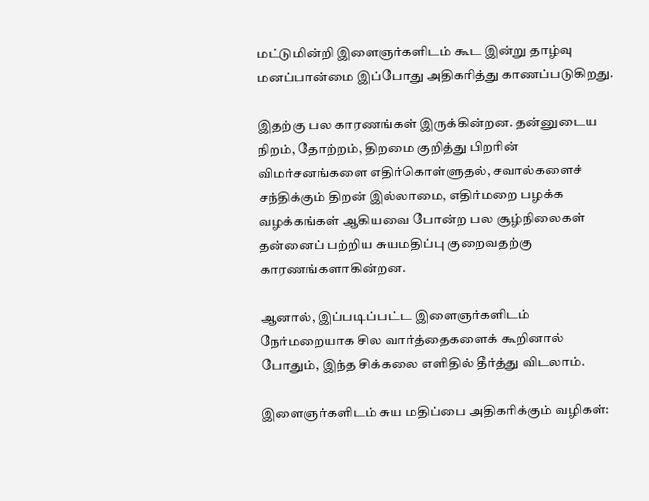மட்டுமின்றி இளைஞர்களிடம் கூட இன்று தாழ்வு மனப்பான்மை இப்போது அதிகரித்து காணப்படுகிறது.

இதற்கு பல காரணங்கள் இருக்கின்றன. தன்னுடைய நிறம், தோற்றம், திறமை குறித்து பிறரின் விமர்சனங்களை எதிர்கொள்ளுதல், சவால்களைச் சந்திக்கும் திறன் இல்லாமை, எதிர்மறை பழக்க வழக்கங்கள் ஆகியவை போன்ற பல சூழ்நிலைகள் தன்னைப் பற்றிய சுயமதிப்பு குறைவதற்கு காரணங்களாகின்றன.

ஆனால், இப்படிப்பட்ட இளைஞர்களிடம் நேர்மறையாக சில வார்த்தைகளைக் கூறினால் போதும், இந்த சிக்கலை எளிதில் தீர்த்து விடலாம்.

இளைஞர்களிடம் சுய மதிப்பை அதிகரிக்கும் வழிகள்: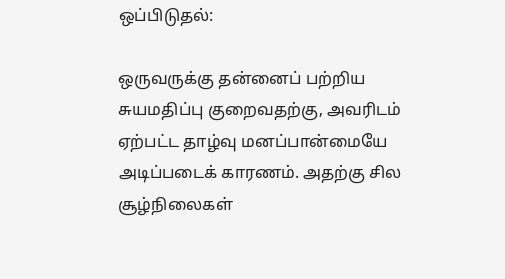ஒப்பிடுதல்:

ஒருவருக்கு தன்னைப் பற்றிய சுயமதிப்பு குறைவதற்கு, அவரிடம் ஏற்பட்ட தாழ்வு மனப்பான்மையே அடிப்படைக் காரணம். அதற்கு சில சூழ்நிலைகள்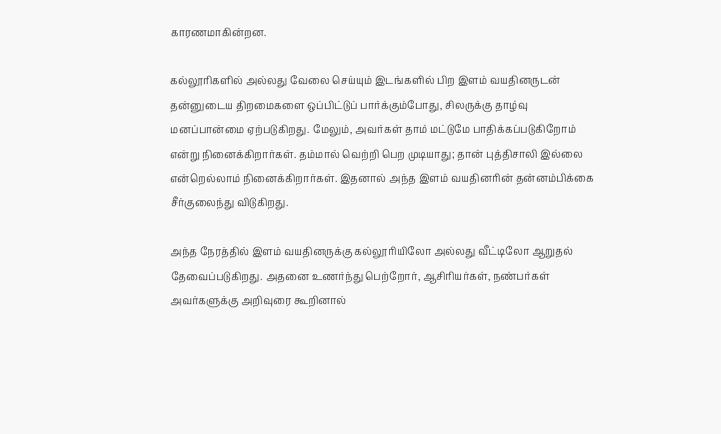காரணமாகின்றன.

கல்லூரிகளில் அல்லது வேலை செய்யும் இடங்களில் பிற இளம் வயதினருடன் தன்னுடைய திறமைகளை ஒப்பிட்டுப் பார்க்கும்போது, சிலருக்கு தாழ்வு மனப்பான்மை ஏற்படுகிறது. மேலும், அவர்கள் தாம் மட்டுமே பாதிக்கப்படுகிறோம் என்று நினைக்கிறார்கள். தம்மால் வெற்றி பெற முடியாது; தான் புத்திசாலி இல்லை என்றெல்லாம் நினைக்கிறார்கள். இதனால் அந்த இளம் வயதினரின் தன்னம்பிக்கை சீர்குலைந்து விடுகிறது.

அந்த நேரத்தில் இளம் வயதினருக்கு கல்லூரியிலோ அல்லது வீட்டிலோ ஆறுதல் தேவைப்படுகிறது. அதனை உணர்ந்து பெற்றோர், ஆசிரியர்கள், நண்பர்கள் அவர்களுக்கு அறிவுரை கூறினால்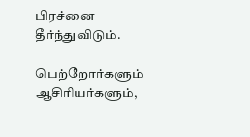பிரச்னை தீர்ந்துவிடும்.

பெற்றோர்களும் ஆசிரியர்களும்,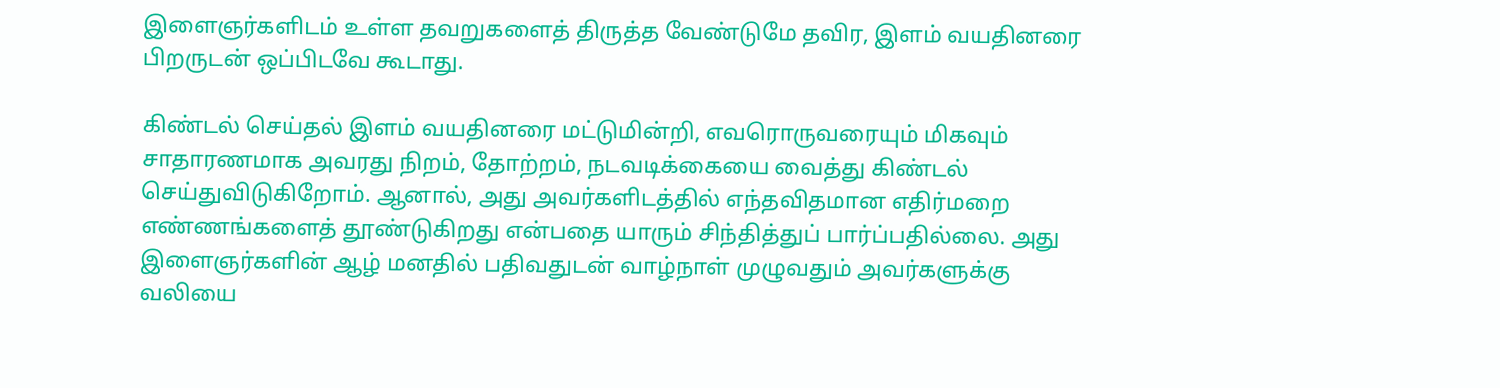இளைஞர்களிடம் உள்ள தவறுகளைத் திருத்த வேண்டுமே தவிர, இளம் வயதினரை பிறருடன் ஒப்பிடவே கூடாது.

கிண்டல் செய்தல் இளம் வயதினரை மட்டுமின்றி, எவரொருவரையும் மிகவும் சாதாரணமாக அவரது நிறம், தோற்றம், நடவடிக்கையை வைத்து கிண்டல் செய்துவிடுகிறோம். ஆனால், அது அவர்களிடத்தில் எந்தவிதமான எதிர்மறை எண்ணங்களைத் தூண்டுகிறது என்பதை யாரும் சிந்தித்துப் பார்ப்பதில்லை. அது இளைஞர்களின் ஆழ் மனதில் பதிவதுடன் வாழ்நாள் முழுவதும் அவர்களுக்கு வலியை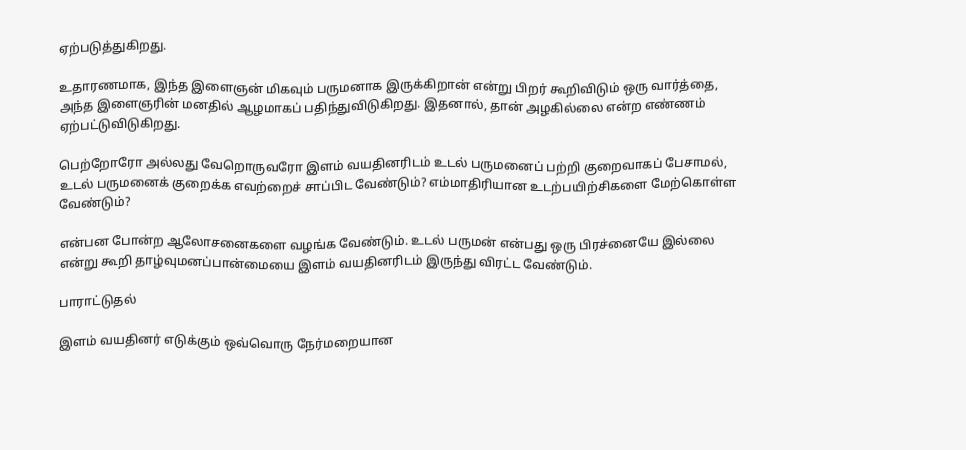ஏற்படுத்துகிறது.

உதாரணமாக, இந்த இளைஞன் மிகவும் பருமனாக இருக்கிறான் என்று பிறர் கூறிவிடும் ஒரு வார்த்தை, அந்த இளைஞரின் மனதில் ஆழமாகப் பதிந்துவிடுகிறது. இதனால், தான் அழகில்லை என்ற எண்ணம் ஏற்பட்டுவிடுகிறது.

பெற்றோரோ அல்லது வேறொருவரோ இளம் வயதினரிடம் உடல் பருமனைப் பற்றி குறைவாகப் பேசாமல், உடல் பருமனைக் குறைக்க எவற்றைச் சாப்பிட வேண்டும்? எம்மாதிரியான உடற்பயிற்சிகளை மேற்கொள்ள வேண்டும்?

என்பன போன்ற ஆலோசனைகளை வழங்க வேண்டும். உடல் பருமன் என்பது ஒரு பிரச்னையே இல்லை என்று கூறி தாழ்வுமனப்பான்மையை இளம் வயதினரிடம் இருந்து விரட்ட வேண்டும்.

பாராட்டுதல்

இளம் வயதினர் எடுக்கும் ஒவ்வொரு நேர்மறையான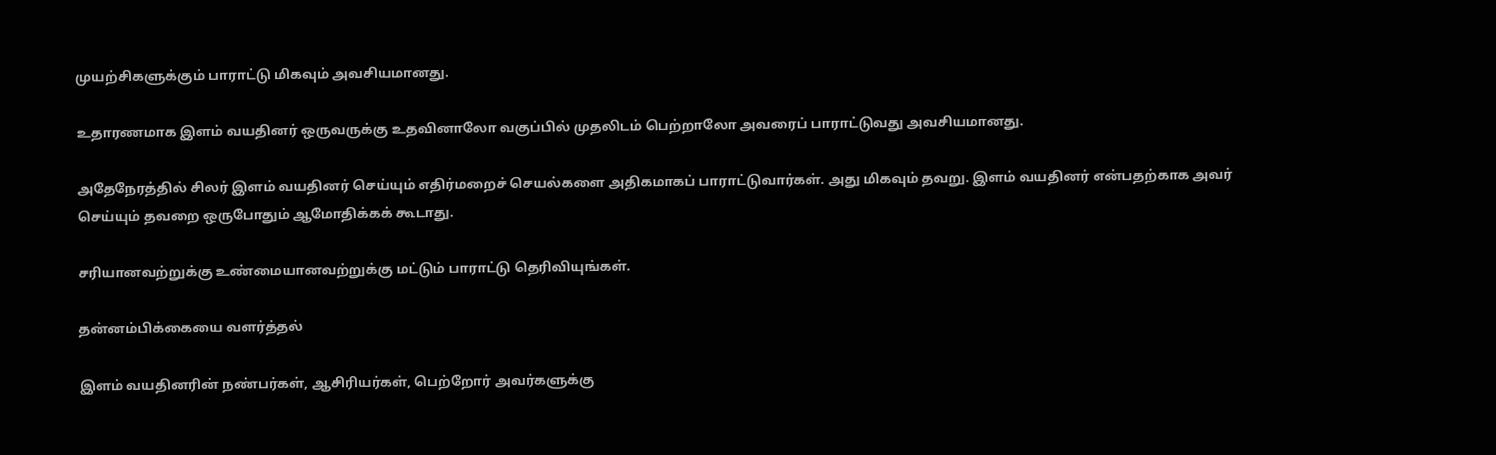முயற்சிகளுக்கும் பாராட்டு மிகவும் அவசியமானது.

உதாரணமாக இளம் வயதினர் ஒருவருக்கு உதவினாலோ வகுப்பில் முதலிடம் பெற்றாலோ அவரைப் பாராட்டுவது அவசியமானது.

அதேநேரத்தில் சிலர் இளம் வயதினர் செய்யும் எதிர்மறைச் செயல்களை அதிகமாகப் பாராட்டுவார்கள். அது மிகவும் தவறு. இளம் வயதினர் என்பதற்காக அவர் செய்யும் தவறை ஒருபோதும் ஆமோதிக்கக் கூடாது.

சரியானவற்றுக்கு உண்மையானவற்றுக்கு மட்டும் பாராட்டு தெரிவியுங்கள்.

தன்னம்பிக்கையை வளர்த்தல்

இளம் வயதினரின் நண்பர்கள், ஆசிரியர்கள், பெற்றோர் அவர்களுக்கு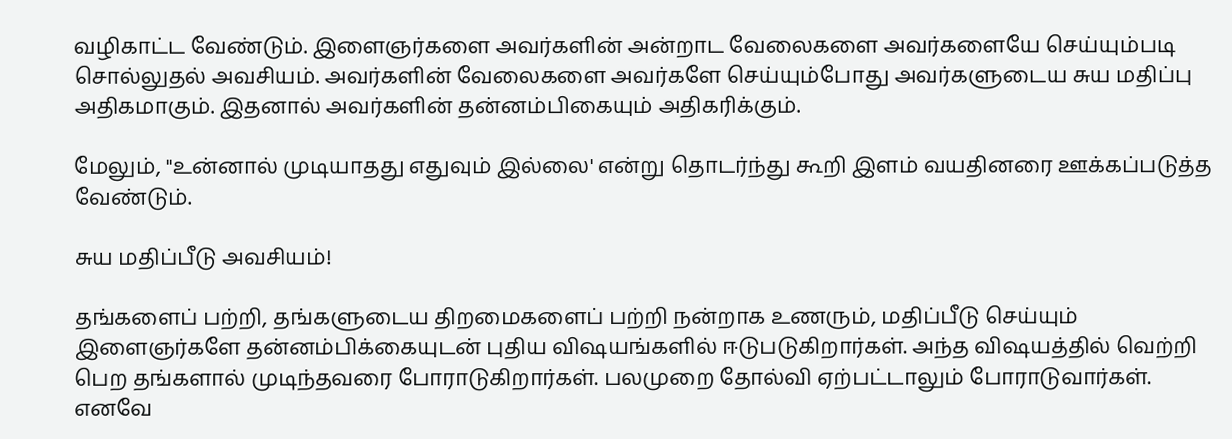வழிகாட்ட வேண்டும். இளைஞர்களை அவர்களின் அன்றாட வேலைகளை அவர்களையே செய்யும்படி சொல்லுதல் அவசியம். அவர்களின் வேலைகளை அவர்களே செய்யும்போது அவர்களுடைய சுய மதிப்பு அதிகமாகும். இதனால் அவர்களின் தன்னம்பிகையும் அதிகரிக்கும்.

மேலும், "உன்னால் முடியாதது எதுவும் இல்லை' என்று தொடர்ந்து கூறி இளம் வயதினரை ஊக்கப்படுத்த வேண்டும்.

சுய மதிப்பீடு அவசியம்!

தங்களைப் பற்றி, தங்களுடைய திறமைகளைப் பற்றி நன்றாக உணரும், மதிப்பீடு செய்யும் இளைஞர்களே தன்னம்பிக்கையுடன் புதிய விஷயங்களில் ஈடுபடுகிறார்கள். அந்த விஷயத்தில் வெற்றி பெற தங்களால் முடிந்தவரை போராடுகிறார்கள். பலமுறை தோல்வி ஏற்பட்டாலும் போராடுவார்கள். எனவே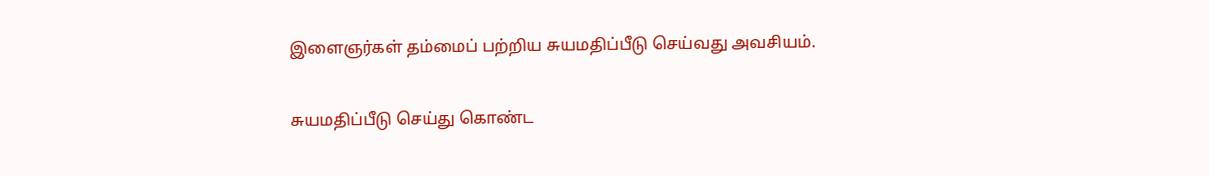இளைஞர்கள் தம்மைப் பற்றிய சுயமதிப்பீடு செய்வது அவசியம்.

சுயமதிப்பீடு செய்து கொண்ட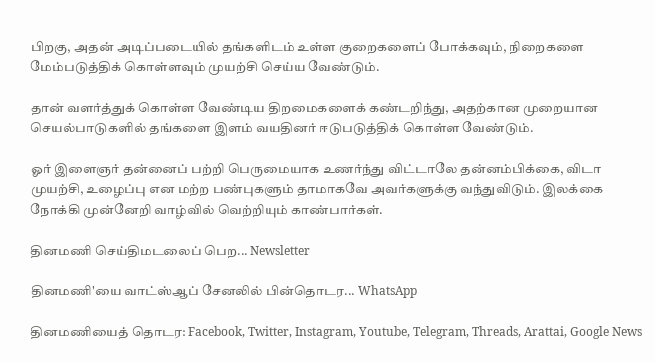பிறகு, அதன் அடிப்படையில் தங்களிடம் உள்ள குறைகளைப் போக்கவும், நிறைகளை மேம்படுத்திக் கொள்ளவும் முயற்சி செய்ய வேண்டும்.

தான் வளர்த்துக் கொள்ள வேண்டிய திறமைகளைக் கண்டறிந்து, அதற்கான முறையான செயல்பாடுகளில் தங்களை இளம் வயதினர் ஈடுபடுத்திக் கொள்ள வேண்டும்.

ஓர் இளைஞர் தன்னைப் பற்றி பெருமையாக உணர்ந்து விட்டாலே தன்னம்பிக்கை, விடா முயற்சி, உழைப்பு என மற்ற பண்புகளும் தாமாகவே அவர்களுக்கு வந்துவிடும். இலக்கை நோக்கி முன்னேறி வாழ்வில் வெற்றியும் காண்பார்கள்.

தினமணி செய்திமடலைப் பெற... Newsletter

தினமணி'யை வாட்ஸ்ஆப் சேனலில் பின்தொடர... WhatsApp

தினமணியைத் தொடர: Facebook, Twitter, Instagram, Youtube, Telegram, Threads, Arattai, Google News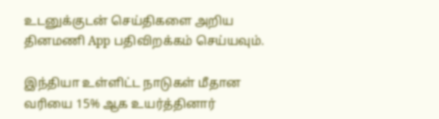உடனுக்குடன் செய்திகளை அறிய தினமணி App பதிவிறக்கம் செய்யவும்.

இந்தியா உள்ளிட்ட நாடுகள் மீதான வரியை 15% ஆக உயர்த்தினார்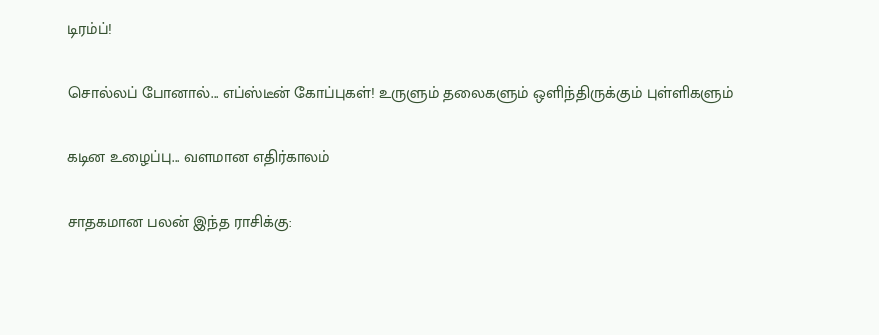டிரம்ப்!

சொல்லப் போனால்... எப்ஸ்டீன் கோப்புகள்! உருளும் தலைகளும் ஒளிந்திருக்கும் புள்ளிகளும்

கடின உழைப்பு... வளமான எதிர்காலம்

சாதகமான பலன் இந்த ராசிக்கு: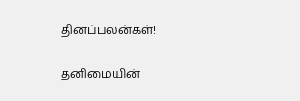தினப்பலன்கள்!

தனிமையின்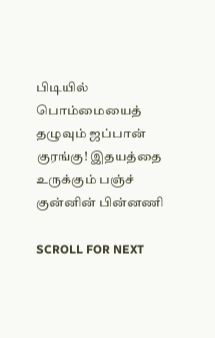பிடியில் பொம்மையைத் தழுவும் ஜப்பான் குரங்கு! இதயத்தை உருக்கும் பஞ்ச் குன்னின் பின்னணி

SCROLL FOR NEXT